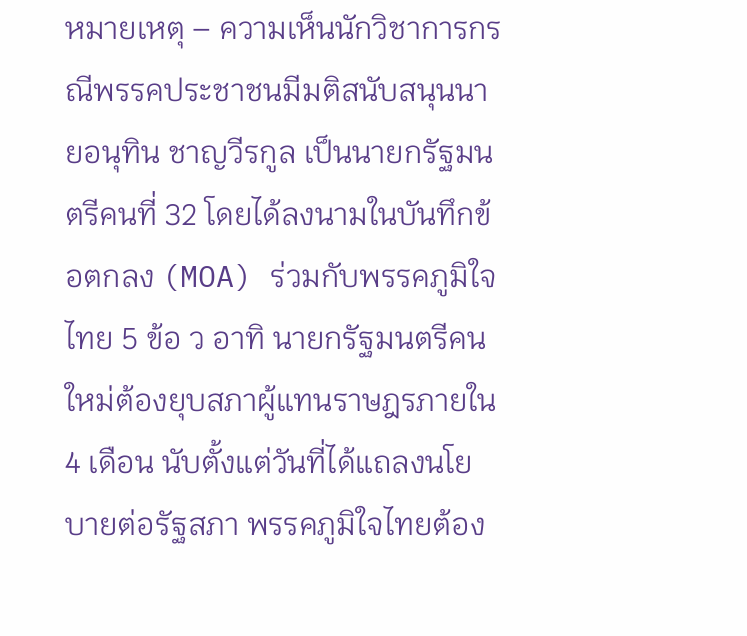หมายเหตุ – ความเห็นนักวิชาการกรณีพรรคประชาชนมีมติสนับสนุนนายอนุทิน ชาญวีรกูล เป็นนายกรัฐมนตรีคนที่ 32 โดยได้ลงนามในบันทึกข้อตกลง (MOA) ร่วมกับพรรคภูมิใจไทย 5 ข้อ ว อาทิ นายกรัฐมนตรีคนใหม่ต้องยุบสภาผู้แทนราษฎรภายใน 4 เดือน นับตั้งแต่วันที่ได้แถลงนโยบายต่อรัฐสภา พรรคภูมิใจไทยต้อง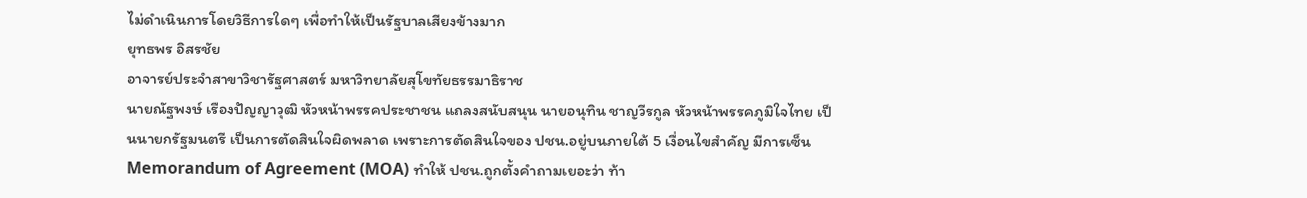ไม่ดำเนินการโดยวิธีการใดๆ เพื่อทำให้เป็นรัฐบาลเสียงข้างมาก
ยุทธพร อิสรชัย
อาจารย์ประจำสาขาวิชารัฐศาสตร์ มหาวิทยาลัยสุโขทัยธรรมาธิราช
นายณัฐพงษ์ เรืองปัญญาวุฒิ หัวหน้าพรรคประชาชน แถลงสนับสนุน นายอนุทิน ชาญวีรกูล หัวหน้าพรรคภูมิใจไทย เป็นนายกรัฐมนตรี เป็นการตัดสินใจผิดพลาด เพราะการตัดสินใจของ ปชน.อยู่บนภายใต้ 5 เงื่อนไขสำคัญ มีการเซ็น Memorandum of Agreement (MOA) ทำให้ ปชน.ถูกตั้งคำถามเยอะว่า ท้า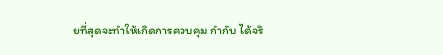ยที่สุดจะทำให้เกิดการควบคุม กำกับ ได้จริ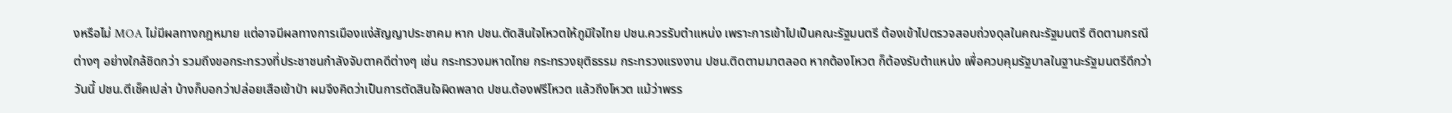งหรือไม่ MOA ไม่มีผลทางกฎหมาย แต่อาจมีผลทางการเมืองแง่สัญญาประชาคม หาก ปชน.ตัดสินใจโหวตให้ภูมิใจไทย ปชน.ควรรับตำแหน่ง เพราะการเข้าไปเป็นคณะรัฐมนตรี ต้องเข้าไปตรวจสอบถ่วงดุลในคณะรัฐมนตรี ติดตามกรณีต่างๆ อย่างใกล้ชิดกว่า รวมถึงขอกระทรวงที่ประชาชนกำลังจับตาคดีต่างๆ เช่น กระทรวงมหาดไทย กระทรวงยุติธรรม กระทรวงแรงงาน ปชน.ติดตามมาตลอด หากต้องโหวต ก็ต้องรับตำแหน่ง เพื่อควบคุมรัฐบาลในฐานะรัฐมนตรีดีกว่า
วันนี้ ปชน.ตีเช็คเปล่า บ้างก็บอกว่าปล่อยเสือเข้าป่า ผมจึงคิดว่าเป็นการตัดสินใจผิดพลาด ปชน.ต้องฟรีโหวต แล้วถึงโหวต แม้ว่าพรร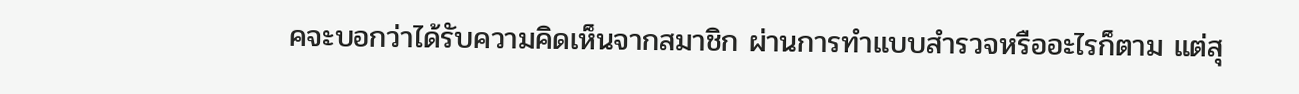คจะบอกว่าได้รับความคิดเห็นจากสมาชิก ผ่านการทำแบบสำรวจหรืออะไรก็ตาม แต่สุ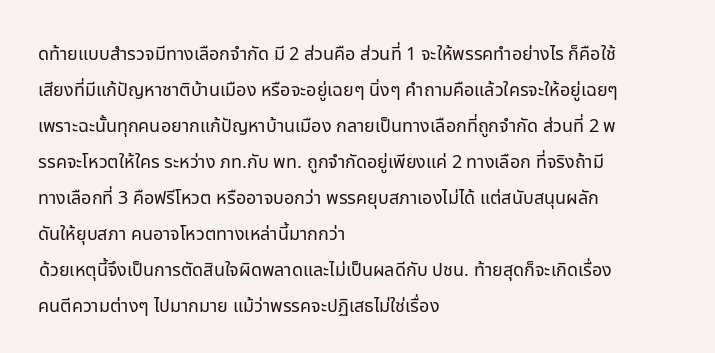ดท้ายแบบสำรวจมีทางเลือกจำกัด มี 2 ส่วนคือ ส่วนที่ 1 จะให้พรรคทำอย่างไร ก็คือใช้เสียงที่มีแก้ปัญหาชาติบ้านเมือง หรือจะอยู่เฉยๆ นิ่งๆ คำถามคือแล้วใครจะให้อยู่เฉยๆ เพราะฉะนั้นทุกคนอยากแก้ปัญหาบ้านเมือง กลายเป็นทางเลือกที่ถูกจำกัด ส่วนที่ 2 พรรคจะโหวตให้ใคร ระหว่าง ภท.กับ พท. ถูกจำกัดอยู่เพียงแค่ 2 ทางเลือก ที่จริงถ้ามีทางเลือกที่ 3 คือฟรีโหวต หรืออาจบอกว่า พรรคยุบสภาเองไม่ได้ แต่สนับสนุนผลักดันให้ยุบสภา คนอาจโหวตทางเหล่านี้มากกว่า
ด้วยเหตุนี้จึงเป็นการตัดสินใจผิดพลาดและไม่เป็นผลดีกับ ปชน. ท้ายสุดก็จะเกิดเรื่องคนตีความต่างๆ ไปมากมาย แม้ว่าพรรคจะปฏิเสธไม่ใช่เรื่อง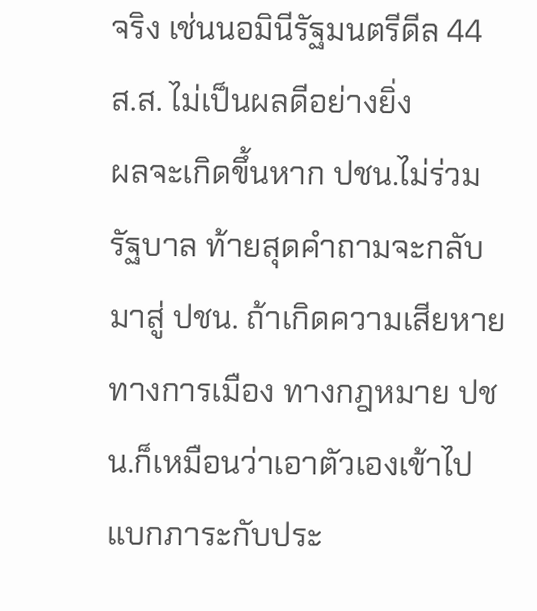จริง เช่นนอมินีรัฐมนตรีดีล 44 ส.ส. ไม่เป็นผลดีอย่างยิ่ง
ผลจะเกิดขึ้นหาก ปชน.ไม่ร่วมรัฐบาล ท้ายสุดคำถามจะกลับมาสู่ ปชน. ถ้าเกิดความเสียหายทางการเมือง ทางกฎหมาย ปชน.ก็เหมือนว่าเอาตัวเองเข้าไปแบกภาระกับประ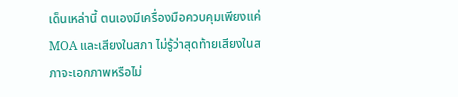เด็นเหล่านี้ ตนเองมีเครื่องมือควบคุมเพียงแค่ MOA และเสียงในสภา ไม่รู้ว่าสุดท้ายเสียงในสภาจะเอกภาพหรือไม่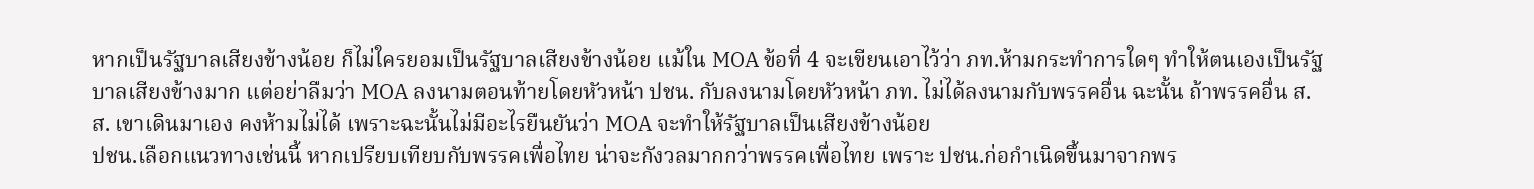หากเป็นรัฐบาลเสียงข้างน้อย ก็ไม่ใครยอมเป็นรัฐบาลเสียงข้างน้อย แม้ใน MOA ข้อที่ 4 จะเขียนเอาไว้ว่า ภท.ห้ามกระทำการใดๆ ทำให้ตนเองเป็นรัฐบาลเสียงข้างมาก แต่อย่าลืมว่า MOA ลงนามตอนท้ายโดยหัวหน้า ปชน. กับลงนามโดยหัวหน้า ภท. ไม่ได้ลงนามกับพรรคอื่น ฉะนั้น ถ้าพรรคอื่น ส.ส. เขาเดินมาเอง คงห้ามไม่ได้ เพราะฉะนั้นไม่มีอะไรยืนยันว่า MOA จะทำให้รัฐบาลเป็นเสียงข้างน้อย
ปชน.เลือกแนวทางเช่นนี้ หากเปรียบเทียบกับพรรคเพื่อไทย น่าจะกังวลมากกว่าพรรคเพื่อไทย เพราะ ปชน.ก่อกำเนิดขึ้นมาจากพร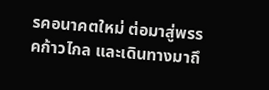รคอนาคตใหม่ ต่อมาสู่พรรคก้าวไกล และเดินทางมาถึ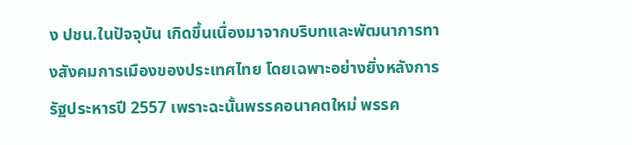ง ปชน.ในปัจจุบัน เกิดขึ้นเนื่องมาจากบริบทและพัฒนาการทางสังคมการเมืองของประเทศไทย โดยเฉพาะอย่างยิ่งหลังการรัฐประหารปี 2557 เพราะฉะนั้นพรรคอนาคตใหม่ พรรค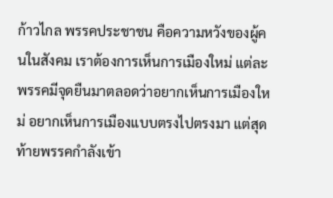ก้าวไกล พรรคประชาชน คือความหวังของผู้คนในสังคม เราต้องการเห็นการเมืองใหม่ แต่ละพรรคมีจุดยืนมาตลอดว่าอยากเห็นการเมืองใหม่ อยากเห็นการเมืองแบบตรงไปตรงมา แต่สุดท้ายพรรคกำลังเข้า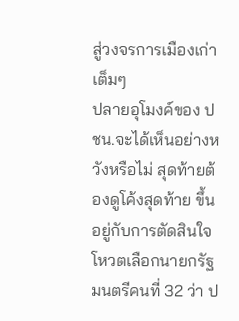สู่วงจรการเมืองเก่าเต็มๆ
ปลายอุโมงค์ของ ปชน.จะได้เห็นอย่างหวังหรือไม่ สุดท้ายต้องดูโค้งสุดท้าย ขึ้นอยู่กับการตัดสินใจโหวตเลือกนายกรัฐมนตรีคนที่ 32 ว่า ป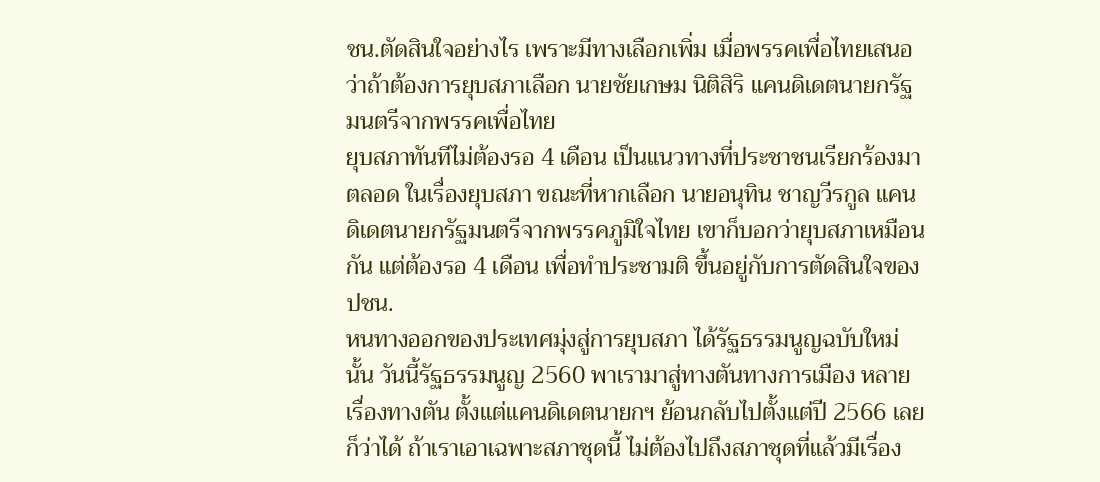ชน.ตัดสินใจอย่างไร เพราะมีทางเลือกเพิ่ม เมื่อพรรคเพื่อไทยเสนอว่าถ้าต้องการยุบสภาเลือก นายชัยเกษม นิติสิริ แคนดิเดตนายกรัฐมนตรีจากพรรคเพื่อไทย
ยุบสภาทันทีไม่ต้องรอ 4 เดือน เป็นแนวทางที่ประชาชนเรียกร้องมาตลอด ในเรื่องยุบสภา ขณะที่หากเลือก นายอนุทิน ชาญวีรกูล แคนดิเดตนายกรัฐมนตรีจากพรรคภูมิใจไทย เขาก็บอกว่ายุบสภาเหมือนกัน แต่ต้องรอ 4 เดือน เพื่อทำประชามติ ขึ้นอยู่กับการตัดสินใจของ ปชน.
หนทางออกของประเทศมุ่งสู่การยุบสภา ได้รัฐธรรมนูญฉบับใหม่นั้น วันนี้รัฐธรรมนูญ 2560 พาเรามาสู่ทางตันทางการเมือง หลายเรื่องทางตัน ตั้งแต่แคนดิเดตนายกฯ ย้อนกลับไปตั้งแต่ปี 2566 เลยก็ว่าได้ ถ้าเราเอาเฉพาะสภาชุดนี้ ไม่ต้องไปถึงสภาชุดที่แล้วมีเรื่อง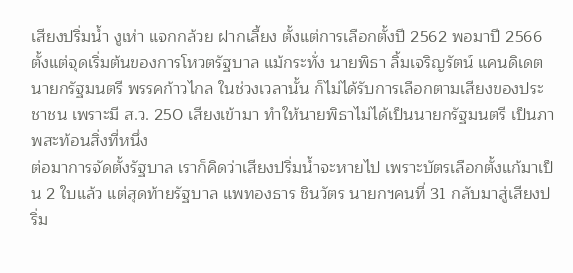เสียงปริ่มน้ำ งูเห่า แจกกล้วย ฝากเลี้ยง ตั้งแต่การเลือกตั้งปี 2562 พอมาปี 2566 ตั้งแต่จุดเริ่มต้นของการโหวตรัฐบาล แม้กระทั่ง นายพิธา ลิ้มเจริญรัตน์ แคนดิเดต
นายกรัฐมนตรี พรรคก้าวไกล ในช่วงเวลานั้น ก็ไม่ได้รับการเลือกตามเสียงของประชาชน เพราะมี ส.ว. 250 เสียงเข้ามา ทำให้นายพิธาไม่ได้เป็นนายกรัฐมนตรี เป็นภาพสะท้อนสิ่งที่หนึ่ง
ต่อมาการจัดตั้งรัฐบาล เราก็คิดว่าเสียงปริ่มน้ำจะหายไป เพราะบัตรเลือกตั้งแก้มาเป็น 2 ใบแล้ว แต่สุดท้ายรัฐบาล แพทองธาร ชินวัตร นายกฯคนที่ 31 กลับมาสู่เสียงปริ่ม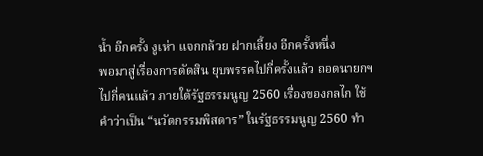น้ำ อีกครั้ง งูเห่า แจกกล้วย ฝากเลี้ยง อีกครั้งหนึ่ง
พอมาสู่เรื่องการตัดสิน ยุบพรรคไปกี่ครั้งแล้ว ถอดนายกฯไปกี่คนแล้ว ภายใต้รัฐธรรมนูญ 2560 เรื่องของกลไก ใช้คำว่าเป็น “นวัตกรรมพิสดาร” ในรัฐธรรมนูญ 2560 ทำ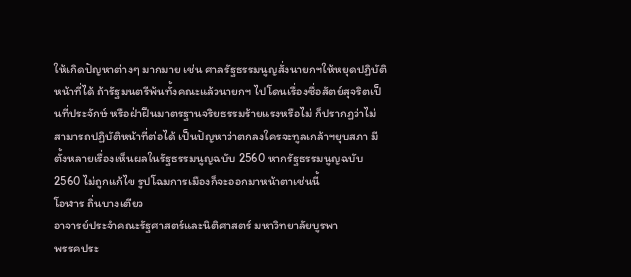ให้เกิดปัญหาต่างๆ มากมาย เช่น ศาลรัฐธรรมนูญสั่งนายกฯให้หยุดปฏิบัติหน้าที่ได้ ถ้ารัฐมนตรีพ้นทั้งคณะแล้วนายกฯ ไปโดนเรื่องซื่อสัตย์สุจริตเป็นที่ประจักษ์ หรือฝ่าฝืนมาตรฐานจริยธรรมร้ายแรงหรือไม่ ก็ปรากฏว่าไม่สามารถปฏิบัติหน้าที่ต่อได้ เป็นปัญหาว่าตกลงใครจะทูลเกล้าฯยุบสภา มีตั้งหลายเรื่องเห็นผลในรัฐธรรมนูญฉบับ 2560 หากรัฐธรรมนูญฉบับ 2560 ไม่ถูกแก้ไข รูปโฉมการเมืองก็จะออกมาหน้าตาเช่นนี้
โอฬาร ถิ่นบางเตียว
อาจารย์ประจำคณะรัฐศาสตร์และนิติศาสตร์ มหาวิทยาลัยบูรพา
พรรคประ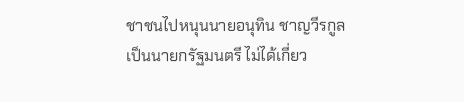ชาชนไปหนุนนายอนุทิน ชาญวีรกูล เป็นนายกรัฐมนตรี ไม่ได้เกี่ยว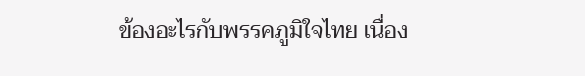ข้องอะไรกับพรรคภูมิใจไทย เนื่อง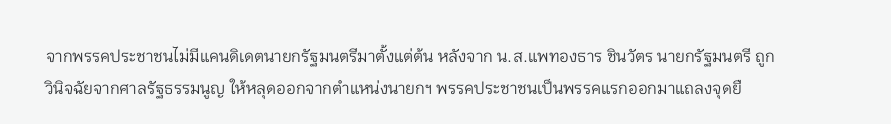จากพรรคประชาชนไม่มีแคนดิเดตนายกรัฐมนตรีมาตั้งแต่ต้น หลังจาก น.ส.แพทองธาร ชินวัตร นายกรัฐมนตรี ถูกวินิจฉัยจากศาลรัฐธรรมนูญ ให้หลุดออกจากตำแหน่งนายกฯ พรรคประชาชนเป็นพรรคแรกออกมาแถลงจุดยื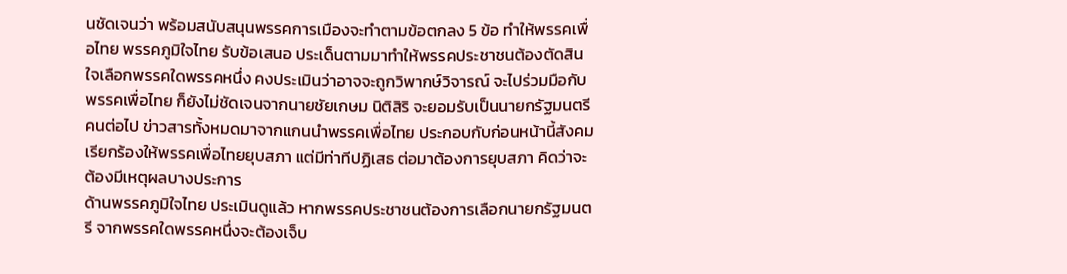นชัดเจนว่า พร้อมสนับสนุนพรรคการเมืองจะทำตามข้อตกลง 5 ข้อ ทำให้พรรคเพื่อไทย พรรคภูมิใจไทย รับข้อเสนอ ประเด็นตามมาทำให้พรรคประชาชนต้องตัดสินใจเลือกพรรคใดพรรคหนึ่ง คงประเมินว่าอาจจะถูกวิพากษ์วิจารณ์ จะไปร่วมมือกับพรรคเพื่อไทย ก็ยังไม่ชัดเจนจากนายชัยเกษม นิติสิริ จะยอมรับเป็นนายกรัฐมนตรีคนต่อไป ข่าวสารทั้งหมดมาจากแกนนำพรรคเพื่อไทย ประกอบกับก่อนหน้านี้สังคมเรียกร้องให้พรรคเพื่อไทยยุบสภา แต่มีท่าทีปฏิเสธ ต่อมาต้องการยุบสภา คิดว่าจะต้องมีเหตุผลบางประการ
ด้านพรรคภูมิใจไทย ประเมินดูแล้ว หากพรรคประชาชนต้องการเลือกนายกรัฐมนตรี จากพรรคใดพรรคหนึ่งจะต้องเจ็บ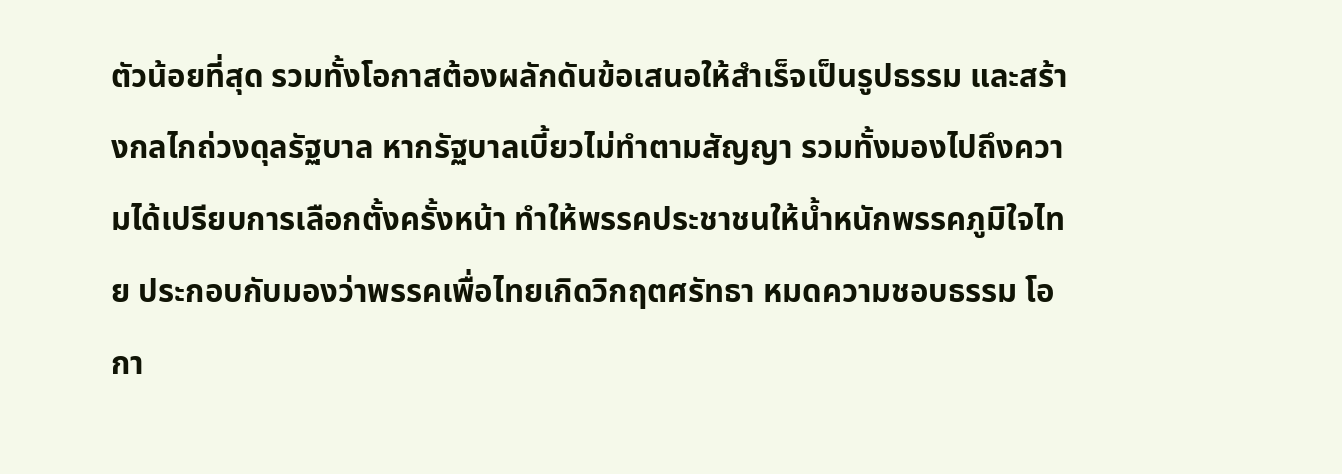ตัวน้อยที่สุด รวมทั้งโอกาสต้องผลักดันข้อเสนอให้สำเร็จเป็นรูปธรรม และสร้างกลไกถ่วงดุลรัฐบาล หากรัฐบาลเบี้ยวไม่ทำตามสัญญา รวมทั้งมองไปถึงความได้เปรียบการเลือกตั้งครั้งหน้า ทำให้พรรคประชาชนให้น้ำหนักพรรคภูมิใจไทย ประกอบกับมองว่าพรรคเพื่อไทยเกิดวิกฤตศรัทธา หมดความชอบธรรม โอกา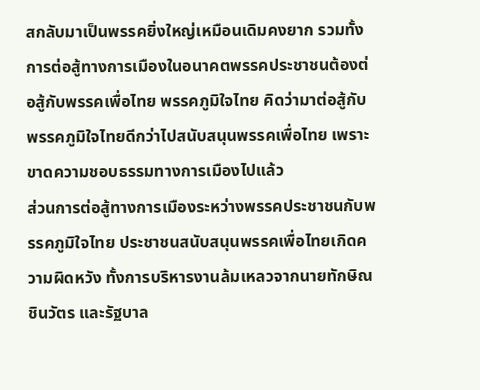สกลับมาเป็นพรรคยิ่งใหญ่เหมือนเดิมคงยาก รวมทั้งการต่อสู้ทางการเมืองในอนาคตพรรคประชาชนต้องต่อสู้กับพรรคเพื่อไทย พรรคภูมิใจไทย คิดว่ามาต่อสู้กับพรรคภูมิใจไทยดีกว่าไปสนับสนุนพรรคเพื่อไทย เพราะขาดความชอบธรรมทางการเมืองไปแล้ว
ส่วนการต่อสู้ทางการเมืองระหว่างพรรคประชาชนกับพรรคภูมิใจไทย ประชาชนสนับสนุนพรรคเพื่อไทยเกิดความผิดหวัง ทั้งการบริหารงานล้มเหลวจากนายทักษิณ ชินวัตร และรัฐบาล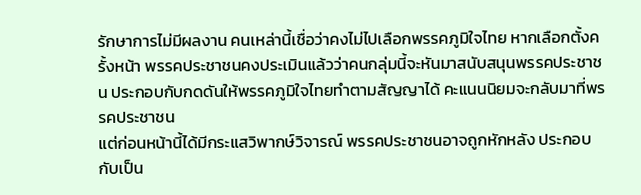รักษาการไม่มีผลงาน คนเหล่านี้เชื่อว่าคงไม่ไปเลือกพรรคภูมิใจไทย หากเลือกตั้งครั้งหน้า พรรคประชาชนคงประเมินแล้วว่าคนกลุ่มนี้จะหันมาสนับสนุนพรรคประชาชน ประกอบกับกดดันให้พรรคภูมิใจไทยทำตามสัญญาได้ คะแนนนิยมจะกลับมาที่พรรคประชาชน
แต่ก่อนหน้านี้ได้มีกระแสวิพากษ์วิจารณ์ พรรคประชาชนอาจถูกหักหลัง ประกอบกับเป็น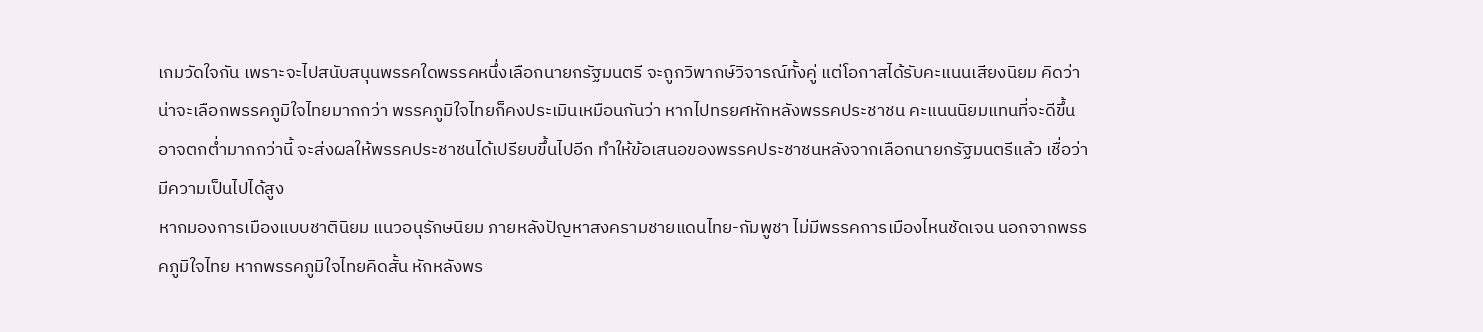เกมวัดใจกัน เพราะจะไปสนับสนุนพรรคใดพรรคหนึ่งเลือกนายกรัฐมนตรี จะถูกวิพากษ์วิจารณ์ทั้งคู่ แต่โอกาสได้รับคะแนนเสียงนิยม คิดว่าน่าจะเลือกพรรคภูมิใจไทยมากกว่า พรรคภูมิใจไทยก็คงประเมินเหมือนกันว่า หากไปทรยศหักหลังพรรคประชาชน คะแนนนิยมแทนที่จะดีขึ้น อาจตกต่ำมากกว่านี้ จะส่งผลให้พรรคประชาชนได้เปรียบขึ้นไปอีก ทำให้ข้อเสนอของพรรคประชาชนหลังจากเลือกนายกรัฐมนตรีแล้ว เชื่อว่ามีความเป็นไปได้สูง
หากมองการเมืองแบบชาตินิยม แนวอนุรักษนิยม ภายหลังปัญหาสงครามชายแดนไทย-กัมพูชา ไม่มีพรรคการเมืองไหนชัดเจน นอกจากพรรคภูมิใจไทย หากพรรคภูมิใจไทยคิดสั้น หักหลังพร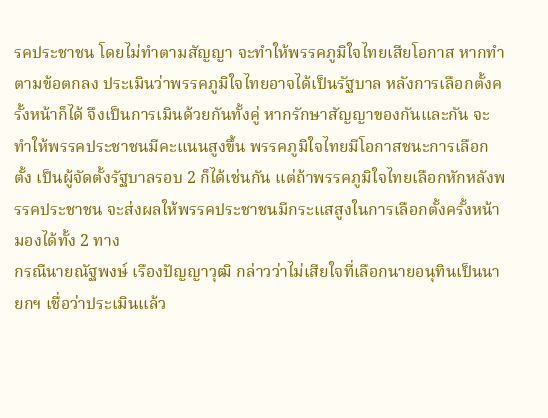รคประชาชน โดยไม่ทำตามสัญญา จะทำให้พรรคภูมิใจไทยเสียโอกาส หากทำตามข้อตกลง ประเมินว่าพรรคภูมิใจไทยอาจได้เป็นรัฐบาล หลังการเลือกตั้งครั้งหน้าก็ได้ จึงเป็นการเมินด้วยกันทั้งคู่ หากรักษาสัญญาของกันและกัน จะทำให้พรรคประชาชนมีคะแนนสูงขึ้น พรรคภูมิใจไทยมีโอกาสชนะการเลือกตั้ง เป็นผู้จัดตั้งรัฐบาลรอบ 2 ก็ได้เช่นกัน แต่ถ้าพรรคภูมิใจไทยเลือกหักหลังพรรคประชาชน จะส่งผลให้พรรคประชาชนมีกระแสสูงในการเลือกตั้งครั้งหน้า มองได้ทั้ง 2 ทาง
กรณีนายณัฐพงษ์ เรืองปัญญาวุฒิ กล่าวว่าไม่เสียใจที่เลือกนายอนุทินเป็นนายกฯ เชื่อว่าประเมินแล้ว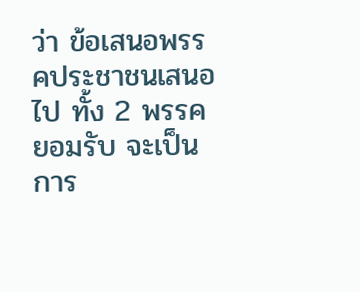ว่า ข้อเสนอพรรคประชาชนเสนอไป ทั้ง 2 พรรคยอมรับ จะเป็นการ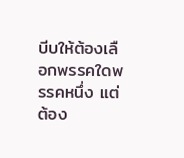บีบให้ต้องเลือกพรรคใดพรรคหนึ่ง แต่ต้อง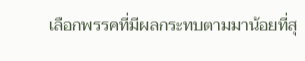เลือกพรรคที่มีผลกระทบตามมาน้อยที่สุ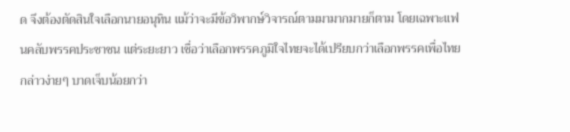ด จึงต้องตัดสินใจเลือกนายอนุทิน แม้ว่าจะมีข้อวิพากษ์วิจารณ์ตามมามากมายก็ตาม โดยเฉพาะแฟนคลับพรรคประชาชน แต่ระยะยาว เชื่อว่าเลือกพรรคภูมิใจไทยจะได้เปรียบกว่าเลือกพรรคเพื่อไทย กล่าวง่ายๆ บาดเจ็บน้อยกว่า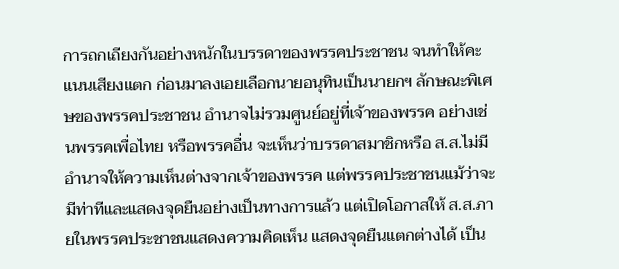การถกเถียงกันอย่างหนักในบรรดาของพรรคประชาชน จนทำให้คะแนนเสียงแตก ก่อนมาลงเอยเลือกนายอนุทินเป็นนายกฯ ลักษณะพิเศษของพรรคประชาชน อำนาจไม่รวมศูนย์อยู่ที่เจ้าของพรรค อย่างเช่นพรรคเพื่อไทย หรือพรรคอื่น จะเห็นว่าบรรดาสมาชิกหรือ ส.ส.ไม่มีอำนาจให้ความเห็นต่างจากเจ้าของพรรค แต่พรรคประชาชนแม้ว่าจะมีท่าทีและแสดงจุดยืนอย่างเป็นทางการแล้ว แต่เปิดโอกาสให้ ส.ส.ภายในพรรคประชาชนแสดงความคิดเห็น แสดงจุดยืนแตกต่างได้ เป็น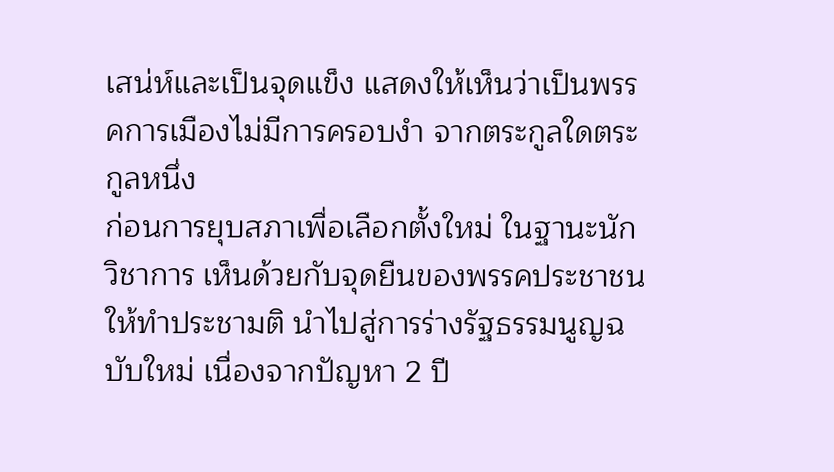เสน่ห์และเป็นจุดแข็ง แสดงให้เห็นว่าเป็นพรรคการเมืองไม่มีการครอบงำ จากตระกูลใดตระกูลหนึ่ง
ก่อนการยุบสภาเพื่อเลือกตั้งใหม่ ในฐานะนักวิชาการ เห็นด้วยกับจุดยืนของพรรคประชาชนให้ทำประชามติ นำไปสู่การร่างรัฐธรรมนูญฉบับใหม่ เนื่องจากปัญหา 2 ปี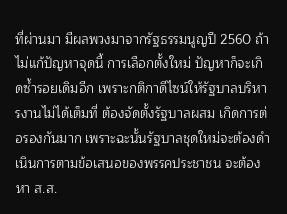ที่ผ่านมา มีผลพวงมาจากรัฐธรรมนูญปี 2560 ถ้าไม่แก้ปัญหาจุดนี้ การเลือกตั้งใหม่ ปัญหาก็จะเกิดซ้ำรอยเดิมอีก เพราะกติกาดีไซน์ให้รัฐบาลบริหารงานไม่ได้เต็มที่ ต้องจัดตั้งรัฐบาลผสม เกิดการต่อรองกันมาก เพราะฉะนั้นรัฐบาลชุดใหม่จะต้องดำเนินการตามข้อเสนอของพรรคประชาชน จะต้องหา ส.ส.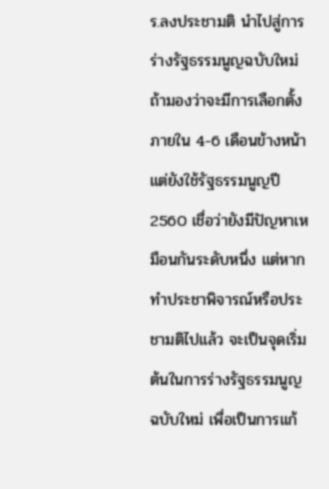ร.ลงประชามติ นำไปสู่การร่างรัฐธรรมนูญฉบับใหม่
ถ้ามองว่าจะมีการเลือกตั้งภายใน 4-6 เดือนข้างหน้า แต่ยังใช้รัฐธรรมนูญปี 2560 เชื่อว่ายังมีปัญหาเหมือนกันระดับหนึ่ง แต่หากทำประชาพิจารณ์หรือประชามติไปแล้ว จะเป็นจุดเริ่มต้นในการร่างรัฐธรรมนูญฉบับใหม่ เพื่อเป็นการแก้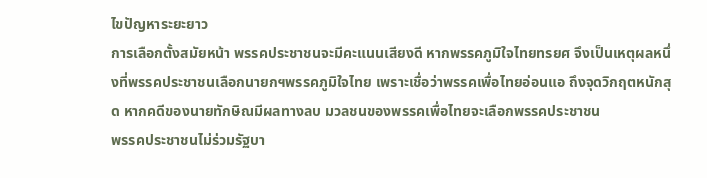ไขปัญหาระยะยาว
การเลือกตั้งสมัยหน้า พรรคประชาชนจะมีคะแนนเสียงดี หากพรรคภูมิใจไทยทรยศ จึงเป็นเหตุผลหนึ่งที่พรรคประชาชนเลือกนายกฯพรรคภูมิใจไทย เพราะเชื่อว่าพรรคเพื่อไทยอ่อนแอ ถึงจุดวิกฤตหนักสุด หากคดีของนายทักษิณมีผลทางลบ มวลชนของพรรคเพื่อไทยจะเลือกพรรคประชาชน
พรรคประชาชนไม่ร่วมรัฐบา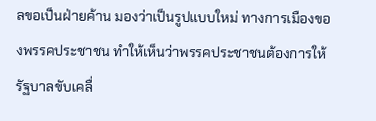ลขอเป็นฝ่ายค้าน มองว่าเป็นรูปแบบใหม่ ทางการเมืองของพรรคประชาชน ทำให้เห็นว่าพรรคประชาชนต้องการให้รัฐบาลขับเคลื่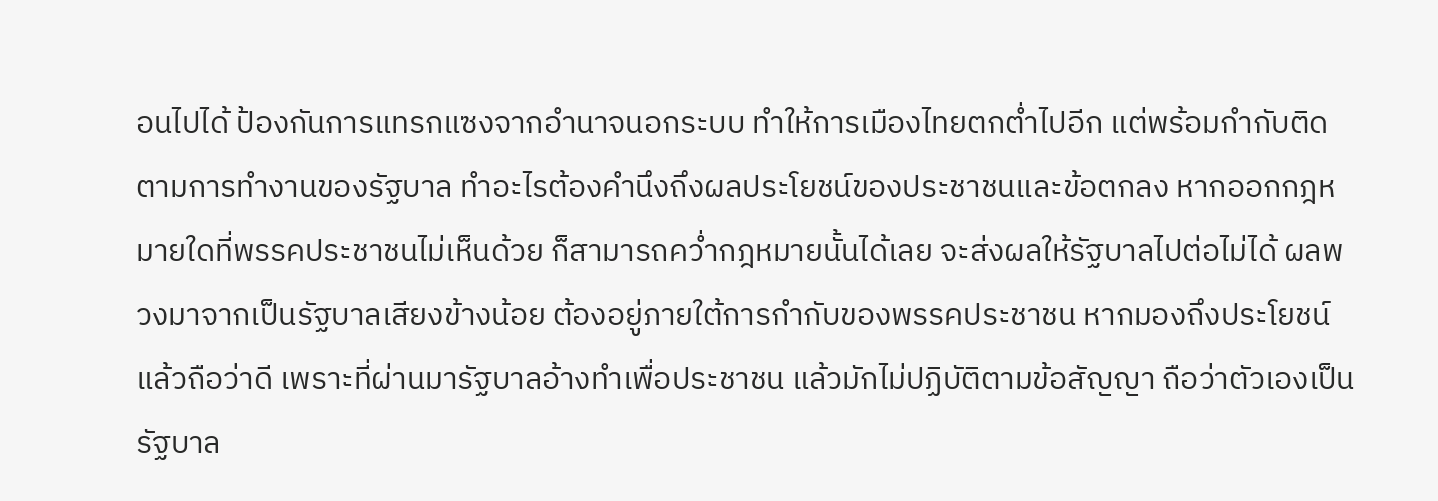อนไปได้ ป้องกันการแทรกแซงจากอำนาจนอกระบบ ทำให้การเมืองไทยตกต่ำไปอีก แต่พร้อมกำกับติดตามการทำงานของรัฐบาล ทำอะไรต้องคำนึงถึงผลประโยชน์ของประชาชนและข้อตกลง หากออกกฎหมายใดที่พรรคประชาชนไม่เห็นด้วย ก็สามารถคว่ำกฎหมายนั้นได้เลย จะส่งผลให้รัฐบาลไปต่อไม่ได้ ผลพวงมาจากเป็นรัฐบาลเสียงข้างน้อย ต้องอยู่ภายใต้การกำกับของพรรคประชาชน หากมองถึงประโยชน์แล้วถือว่าดี เพราะที่ผ่านมารัฐบาลอ้างทำเพื่อประชาชน แล้วมักไม่ปฏิบัติตามข้อสัญญา ถือว่าตัวเองเป็นรัฐบาล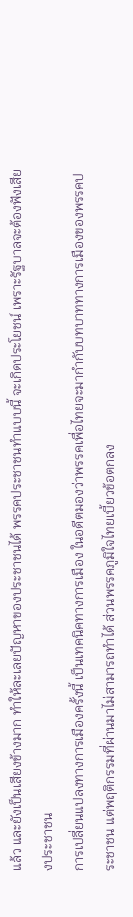แล้ว และยังเป็นเสียงข้างมาก ทำให้ละเลยปัญหาของประชาชนได้ พรรคประชาชนทำแบบนี้ จะเกิดประโยชน์ เพราะรัฐบาลจะต้องฟังเสียงประชาชน
การเปลี่ยนแปลงทางการเมืองครั้งนี้ เป็นเทคนิคทางการเมือง ในอดีตมองว่าพรรคเพื่อไทยจะมากำกับบทบาททางการเมืองของพรรคประชาชน แต่พฤติกรรมที่ผ่านมาไม่สามารถทำได้ ส่วนพรรคภูมิใจไทยเบี้ยวข้อตกลง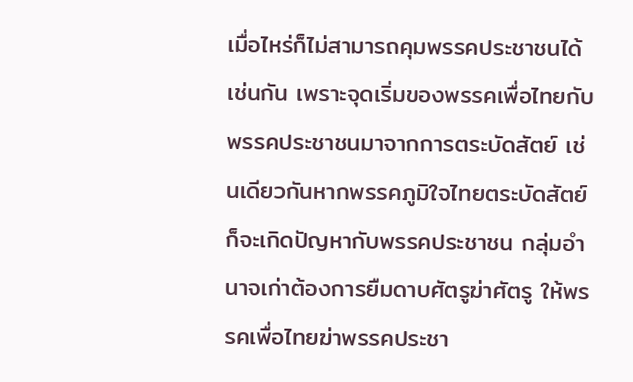เมื่อไหร่ก็ไม่สามารถคุมพรรคประชาชนได้เช่นกัน เพราะจุดเริ่มของพรรคเพื่อไทยกับพรรคประชาชนมาจากการตระบัดสัตย์ เช่นเดียวกันหากพรรคภูมิใจไทยตระบัดสัตย์ ก็จะเกิดปัญหากับพรรคประชาชน กลุ่มอำนาจเก่าต้องการยืมดาบศัตรูฆ่าศัตรู ให้พรรคเพื่อไทยฆ่าพรรคประชา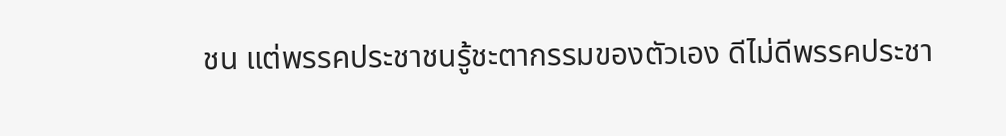ชน แต่พรรคประชาชนรู้ชะตากรรมของตัวเอง ดีไม่ดีพรรคประชา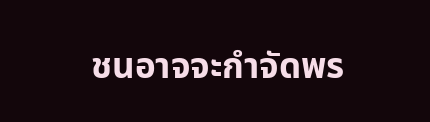ชนอาจจะกำจัดพร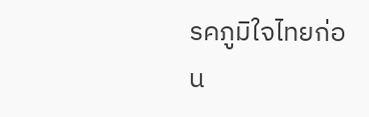รคภูมิใจไทยก่อน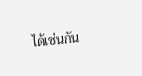ได้เช่นกัน